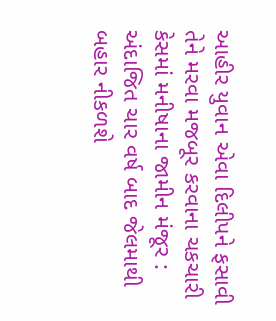આહીર યુવાન એવા દિલીપને ફસાવી તેને મરવા મજબૂર કરવાના ચકચારી કેસમાં મનીષાના જામીન મંજૂર : અંદાજિત ચાર વર્ષ બાદ જેલમાથી બહાર નીકળશે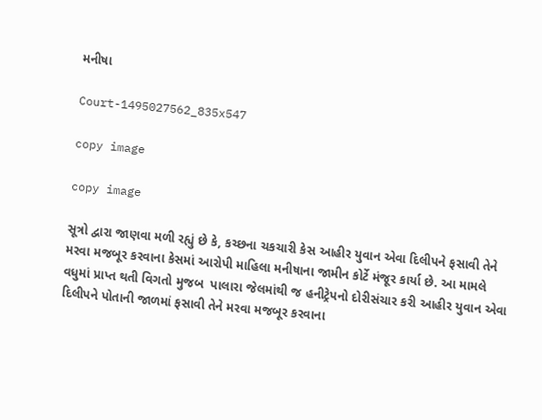મનીષા

Court-1495027562_835x547

copy image

copy image

સૂત્રો દ્વારા જાણવા મળી રહ્યું છે કે, કચ્છના ચકચારી કેસ આહીર યુવાન એવા દિલીપને ફસાવી તેને મરવા મજબૂર કરવાના કેસમાં આરોપી માહિલા મનીષાના જામીન કોર્ટે મંજૂર કાર્યા છે. આ મામલે વધુમાં પ્રાપ્ત થતી વિગતો મુજબ  પાલારા જેલમાંથી જ હનીટ્રેપનો દોરીસંચાર કરી આહીર યુવાન એવા દિલીપને પોતાની જાળમાં ફસાવી તેને મરવા મજબૂર કરવાના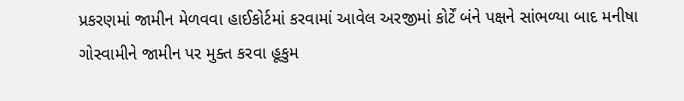પ્રકરણમાં જામીન મેળવવા હાઈકોર્ટમાં કરવામાં આવેલ અરજીમાં કોર્ટેં બંને પક્ષને સાંભળ્યા બાદ મનીષા ગોસ્વામીને જામીન પર મુક્ત કરવા હૂકુમ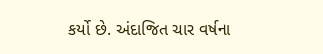કર્યો છે. અંદાજિત ચાર વર્ષના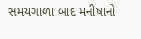સમયગાળા બાદ મનીષાનો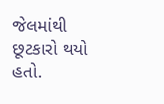જેલમાંથી છૂટકારો થયો હતો.